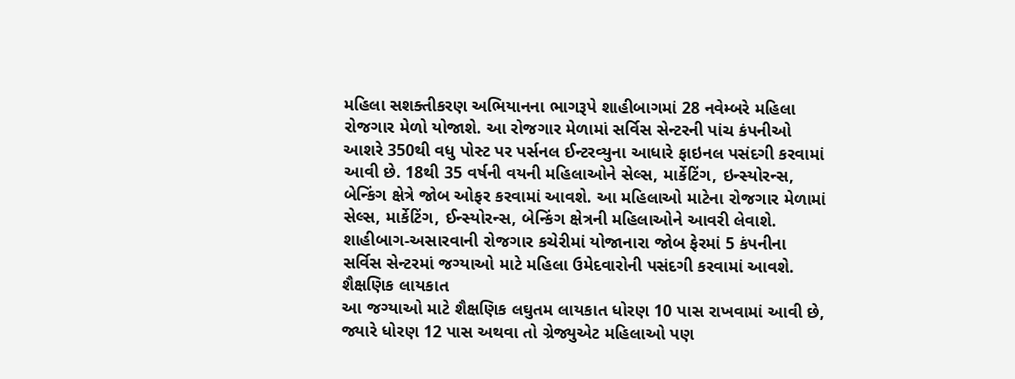મહિલા સશક્તીકરણ અભિયાનના ભાગરૂપે શાહીબાગમાં 28 નવેમ્બરે મહિલા રોજગાર મેળો યોજાશે. આ રોજગાર મેળામાં સર્વિસ સેન્ટરની પાંચ કંપનીઓ આશરે 350થી વધુ પોસ્ટ પર પર્સનલ ઈન્ટરવ્યુના આધારે ફાઇનલ પસંદગી કરવામાં આવી છે. 18થી 35 વર્ષની વયની મહિલાઓને સેલ્સ, માર્કેટિંગ, ઇન્સ્યોરન્સ, બેન્કિંગ ક્ષેત્રે જોબ ઓફર કરવામાં આવશે. આ મહિલાઓ માટેના રોજગાર મેળામાં સેલ્સ, માર્કેટિંગ, ઈન્સ્યોરન્સ, બેન્કિંગ ક્ષેત્રની મહિલાઓને આવરી લેવાશે. શાહીબાગ-અસારવાની રોજગાર કચેરીમાં યોજાનારા જોબ ફેરમાં 5 કંપનીના સર્વિસ સેન્ટરમાં જગ્યાઓ માટે મહિલા ઉમેદવારોની પસંદગી કરવામાં આવશે.
શૈક્ષણિક લાયકાત
આ જગ્યાઓ માટે શૈક્ષણિક લઘુતમ લાયકાત ધોરણ 10 પાસ રાખવામાં આવી છે, જ્યારે ધોરણ 12 પાસ અથવા તો ગ્રેજ્યુએટ મહિલાઓ પણ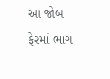આ જોબ ફેરમાં ભાગ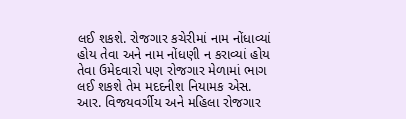લઈ શકશે. રોજગાર કચેરીમાં નામ નોંધાવ્યાં હોય તેવા અને નામ નોંધણી ન કરાવ્યાં હોય તેવા ઉમેદવારો પણ રોજગાર મેળામાં ભાગ લઈ શકશે તેમ મદદનીશ નિયામક એસ. આર. વિજયવર્ગીય અને મહિલા રોજગાર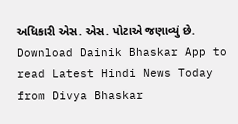અધિકારી એસ. એસ. પોટાએ જણાવ્યું છે.
Download Dainik Bhaskar App to read Latest Hindi News Today
from Divya Bhaskar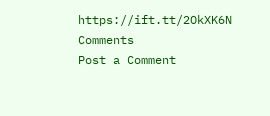https://ift.tt/2OkXK6N
Comments
Post a Comment